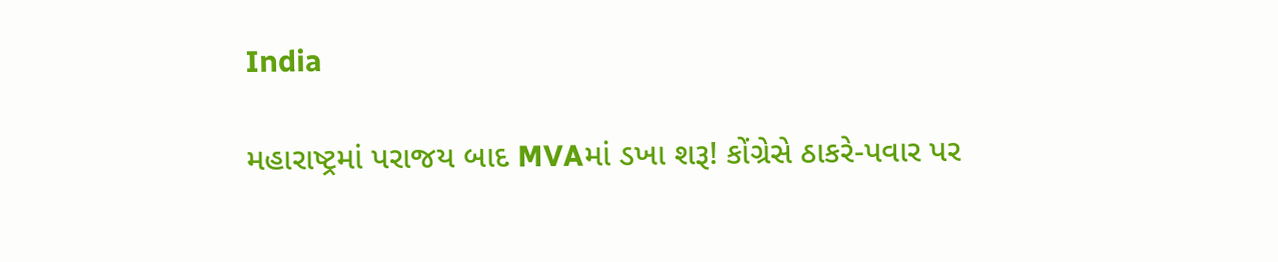India

મહારાષ્ટ્રમાં પરાજય બાદ MVAમાં ડખા શરૂ! કોંગ્રેસે ઠાકરે-પવાર પર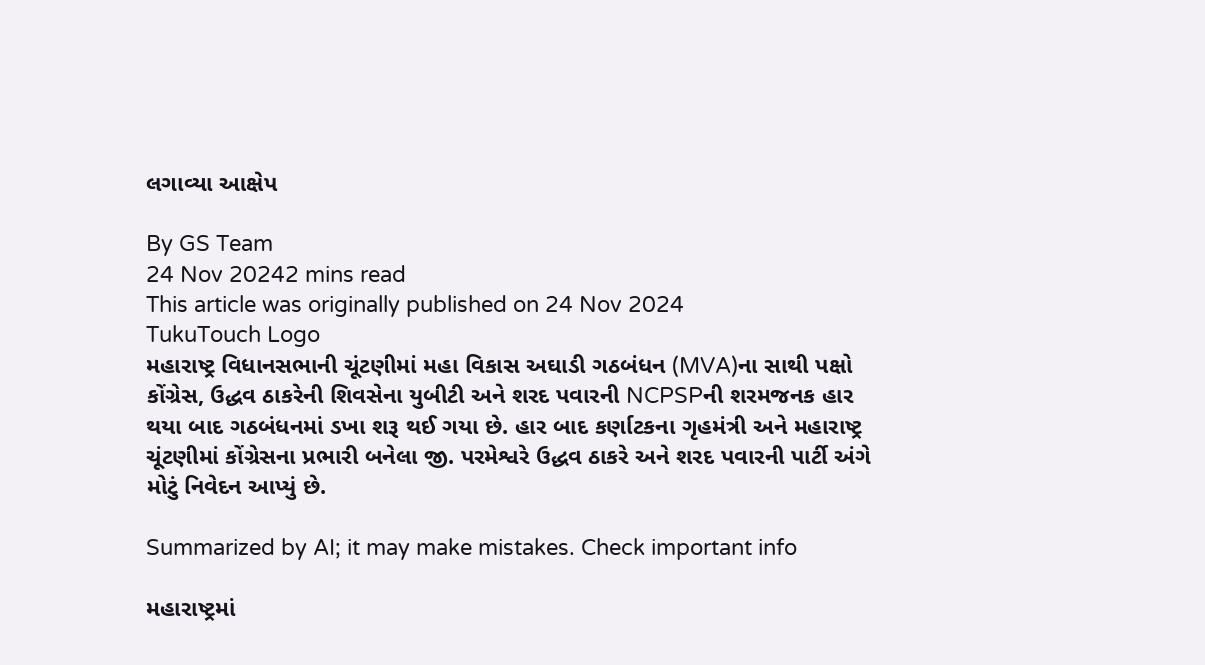લગાવ્યા આક્ષેપ

By GS Team
24 Nov 20242 mins read
This article was originally published on 24 Nov 2024
TukuTouch Logo
મહારાષ્ટ્ર વિધાનસભાની ચૂંટણીમાં મહા વિકાસ અઘાડી ગઠબંધન (MVA)ના સાથી પક્ષો કોંગ્રેસ, ઉદ્ધવ ઠાકરેની શિવસેના યુબીટી અને શરદ પવારની NCPSPની શરમજનક હાર થયા બાદ ગઠબંધનમાં ડખા શરૂ થઈ ગયા છે. હાર બાદ કર્ણાટકના ગૃહમંત્રી અને મહારાષ્ટ્ર ચૂંટણીમાં કોંગ્રેસના પ્રભારી બનેલા જી. પરમેશ્વરે ઉદ્ધવ ઠાકરે અને શરદ પવારની પાર્ટી અંગે મોટું નિવેદન આપ્યું છે.

Summarized by AI; it may make mistakes. Check important info

મહારાષ્ટ્રમાં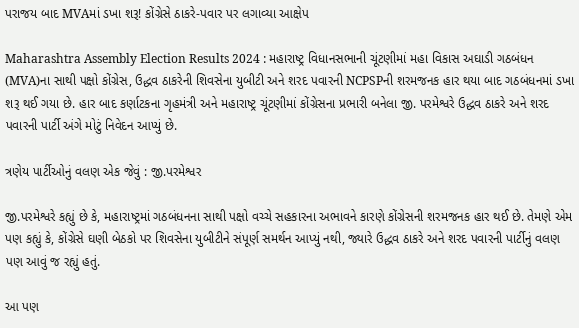પરાજય બાદ MVAમાં ડખા શરૂ! કોંગ્રેસે ઠાકરે-પવાર પર લગાવ્યા આક્ષેપ

Maharashtra Assembly Election Results 2024 : મહારાષ્ટ્ર વિધાનસભાની ચૂંટણીમાં મહા વિકાસ અઘાડી ગઠબંધન (MVA)ના સાથી પક્ષો કોંગ્રેસ, ઉદ્ધવ ઠાકરેની શિવસેના યુબીટી અને શરદ પવારની NCPSPની શરમજનક હાર થયા બાદ ગઠબંધનમાં ડખા શરૂ થઈ ગયા છે. હાર બાદ કર્ણાટકના ગૃહમંત્રી અને મહારાષ્ટ્ર ચૂંટણીમાં કોંગ્રેસના પ્રભારી બનેલા જી. પરમેશ્વરે ઉદ્ધવ ઠાકરે અને શરદ પવારની પાર્ટી અંગે મોટું નિવેદન આપ્યું છે.

ત્રણેય પાર્ટીઓનું વલણ એક જેવું : જી.પરમેશ્વર

જી.પરમેશ્વરે કહ્યું છે કે, મહારાષ્ટ્રમાં ગઠબંધનના સાથી પક્ષો વચ્ચે સહકારના અભાવને કારણે કોંગ્રેસની શરમજનક હાર થઈ છે. તેમણે એમ પણ કહ્યું કે, કોંગ્રેસે ઘણી બેઠકો પર શિવસેના યુબીટીને સંપૂર્ણ સમર્થન આપ્યું નથી, જ્યારે ઉદ્ધવ ઠાકરે અને શરદ પવારની પાર્ટીનું વલણ પણ આવું જ રહ્યું હતું.

આ પણ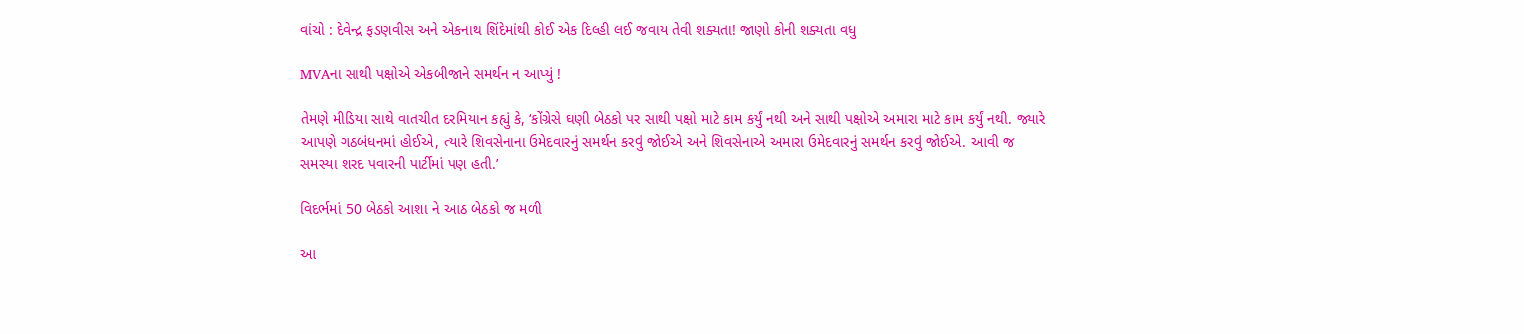વાંચો : દેવેન્દ્ર ફડણવીસ અને એકનાથ શિંદેમાંથી કોઈ એક દિલ્હી લઈ જવાય તેવી શક્યતા! જાણો કોની શક્યતા વધુ

MVAના સાથી પક્ષોએ એકબીજાને સમર્થન ન આપ્યું !

તેમણે મીડિયા સાથે વાતચીત દરમિયાન કહ્યું કે, ‘કોંગ્રેસે ઘણી બેઠકો પર સાથી પક્ષો માટે કામ કર્યું નથી અને સાથી પક્ષોએ અમારા માટે કામ કર્યું નથી. જ્યારે આપણે ગઠબંધનમાં હોઈએ, ત્યારે શિવસેનાના ઉમેદવારનું સમર્થન કરવું જોઈએ અને શિવસેનાએ અમારા ઉમેદવારનું સમર્થન કરવું જોઈએ. આવી જ સમસ્યા શરદ પવારની પાર્ટીમાં પણ હતી.’

વિદર્ભમાં 50 બેઠકો આશા ને આઠ બેઠકો જ મળી

આ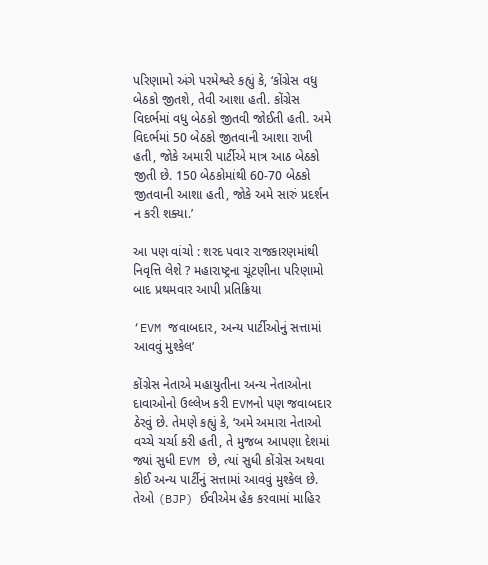પરિણામો અંગે પરમેશ્વરે કહ્યું કે, ‘કોંગ્રેસ વધુ બેઠકો જીતશે, તેવી આશા હતી. કોંગ્રેસ વિદર્ભમાં વધુ બેઠકો જીતવી જોઈતી હતી. અમે વિદર્ભમાં 50 બેઠકો જીતવાની આશા રાખી હતી, જોકે અમારી પાર્ટીએ માત્ર આઠ બેઠકો જીતી છે. 150 બેઠકોમાંથી 60-70 બેઠકો જીતવાની આશા હતી, જોકે અમે સારું પ્રદર્શન ન કરી શક્યા.’

આ પણ વાંચો : શરદ પવાર રાજકારણમાંથી નિવૃત્તિ લેશે ? મહારાષ્ટ્રના ચૂંટણીના પરિણામો બાદ પ્રથમવાર આપી પ્રતિક્રિયા

‘EVM જવાબદાર, અન્ય પાર્ટીઓનું સત્તામાં આવવું મુશ્કેલ’

કોંગ્રેસ નેતાએ મહાયુતીના અન્ય નેતાઓના દાવાઓનો ઉલ્લેખ કરી EVMનો પણ જવાબદાર ઠેરવું છે. તેમણે કહ્યું કે, ‘અમે અમારા નેતાઓ વચ્ચે ચર્ચા કરી હતી, તે મુજબ આપણા દેશમાં જ્યાં સુધી EVM છે, ત્યાં સુધી કોંગ્રેસ અથવા કોઈ અન્ય પાર્ટીનું સત્તામાં આવવું મુશ્કેલ છે. તેઓ (BJP) ઈવીએમ હેક કરવામાં માહિર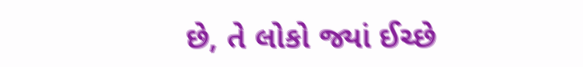છે, તે લોકો જ્યાં ઈચ્છે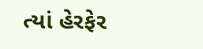ત્યાં હેરફેર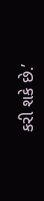કરી શકે છે.’